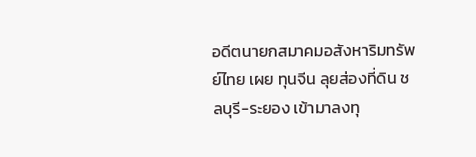อดีตนายกสมาคมอสังหาริมทรัพย์ไทย เผย ทุนจีน ลุยส่องที่ดิน ชลบุรี-ระยอง เข้ามาลงทุ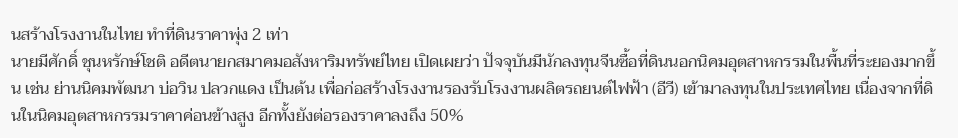นสร้างโรงงานในไทย ทำที่ดินราคาพุ่ง 2 เท่า
นายมีศักดิ์ ชุนหรักษ์โชติ อดีตนายกสมาคมอสังหาริมทรัพย์ไทย เปิดเผยว่า ปัจจุบันมีนักลงทุนจีนซื้อที่ดินนอกนิคมอุตสาหกรรมในพื้นที่ระยองมากขึ้น เช่น ย่านนิคมพัฒนา บ่อวิน ปลวกแดง เป็นต้น เพื่อก่อสร้างโรงงานรองรับโรงงานผลิตรถยนต์ไฟฟ้า (อีวี) เข้ามาลงทุนในประเทศไทย เนื่องจากที่ดินในนิคมอุตสาหกรรมราคาค่อนข้างสูง อีกทั้งยังต่อรองราคาลงถึง 50%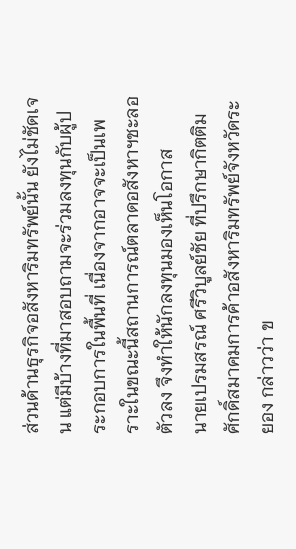ส่วนด้านธุรกิจอสังหาริมทรัพย์นั้น ยังไม่ชัดเจน แต่มีบ้างที่มาสอบถามจะร่วมลงทุนกับผู้ประกอบการในพื้นที่ เนื่องจากอาจจะเป็นเพราะในขณะนี้สถานการณ์ตลาดอสังหาฯชะลอตัวลง จึงทำให้นักลงทุนมองเห็นโอกาส
นายเปรมสรณ์ ศรีวิบูลย์ชัย ที่ปรึกษากิตติมศักดิ์สมาคมการค้าอสังหาริมทรัพย์จังหวัดระยอง กล่าวว่า ข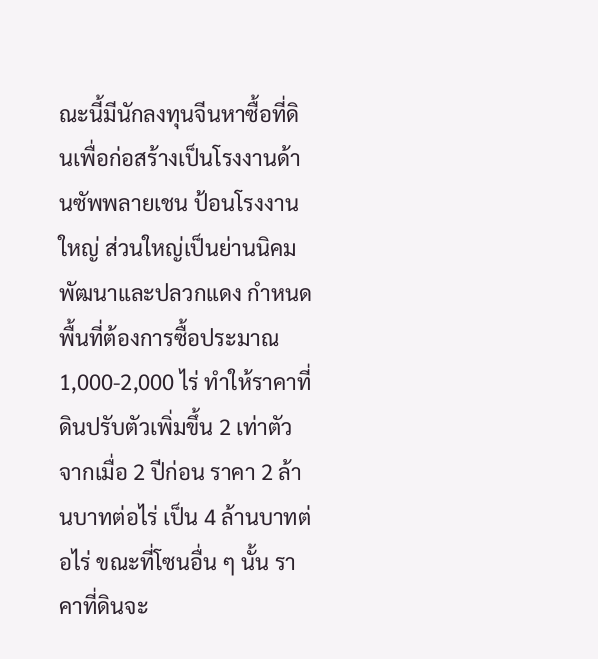ณะนี้มีนักลงทุนจีนหาซื้อที่ดินเพื่อก่อสร้างเป็นโรงงานด้านซัพพลายเชน ป้อนโรงงานใหญ่ ส่วนใหญ่เป็นย่านนิคมพัฒนาและปลวกแดง กำหนดพื้นที่ต้องการซื้อประมาณ 1,000-2,000 ไร่ ทำให้ราคาที่ดินปรับตัวเพิ่มขึ้น 2 เท่าตัว จากเมื่อ 2 ปีก่อน ราคา 2 ล้านบาทต่อไร่ เป็น 4 ล้านบาทต่อไร่ ขณะที่โซนอื่น ๆ นั้น ราคาที่ดินจะ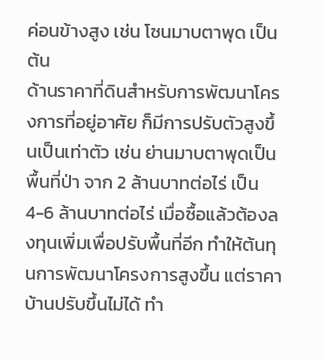ค่อนข้างสูง เช่น โซนมาบตาพุด เป็นต้น
ด้านราคาที่ดินสำหรับการพัฒนาโครงการที่อยู่อาศัย ก็มีการปรับตัวสูงขึ้นเป็นเท่าตัว เช่น ย่านมาบตาพุดเป็นพื้นที่ป่า จาก 2 ล้านบาทต่อไร่ เป็น 4-6 ล้านบาทต่อไร่ เมื่อซื้อแล้วต้องลงทุนเพิ่มเพื่อปรับพื้นที่อีก ทำให้ต้นทุนการพัฒนาโครงการสูงขึ้น แต่ราคาบ้านปรับขึ้นไม่ได้ ทำ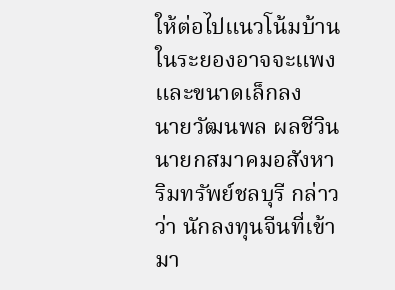ให้ต่อไปแนวโน้มบ้านในระยองอาจจะแพงและขนาดเล็กลง
นายวัฒนพล ผลชีวิน นายกสมาคมอสังหาริมทรัพย์ชลบุรี กล่าวว่า นักลงทุนจีนที่เข้ามา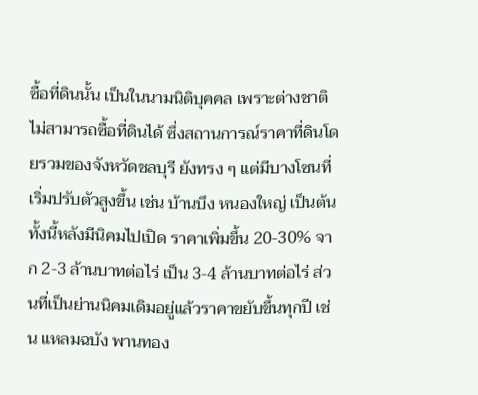ซื้อที่ดินนั้น เป็นในนามนิติบุคคล เพราะต่างชาติไม่สามารถซื้อที่ดินได้ ซึ่งสถานการณ์ราคาที่ดินโดยรวมของจังหวัดชลบุรี ยังทรง ๆ แต่มีบางโซนที่เริ่มปรับตัวสูงขึ้น เช่น บ้านบึง หนองใหญ่ เป็นต้น
ทั้งนี้หลังมีนิคมไปเปิด ราคาเพิ่มขึ้น 20-30% จาก 2-3 ล้านบาทต่อไร่ เป็น 3-4 ล้านบาทต่อไร่ ส่วนที่เป็นย่านนิคมเดิมอยู่แล้วราคาขยับขึ้นทุกปี เช่น แหลมฉบัง พานทอง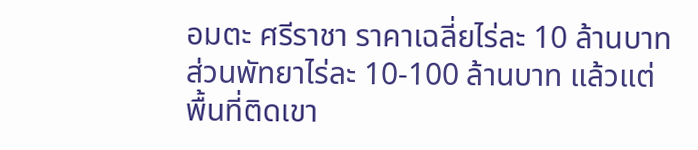อมตะ ศรีราชา ราคาเฉลี่ยไร่ละ 10 ล้านบาท ส่วนพัทยาไร่ละ 10-100 ล้านบาท แล้วแต่พื้นที่ติดเขา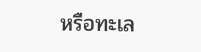หรือทะเล